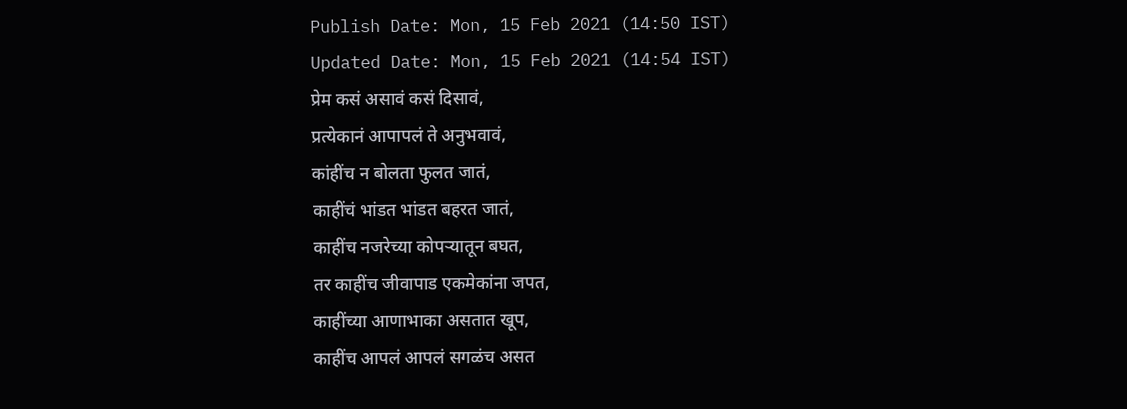Publish Date: Mon, 15 Feb 2021 (14:50 IST)
Updated Date: Mon, 15 Feb 2021 (14:54 IST)
प्रेम कसं असावं कसं दिसावं,
प्रत्येकानं आपापलं ते अनुभवावं,
कांहींच न बोलता फुलत जातं,
काहींचं भांडत भांडत बहरत जातं,
काहींच नजरेच्या कोपऱ्यातून बघत,
तर काहींच जीवापाड एकमेकांना जपत,
काहींच्या आणाभाका असतात खूप,
काहींच आपलं आपलं सगळंच असत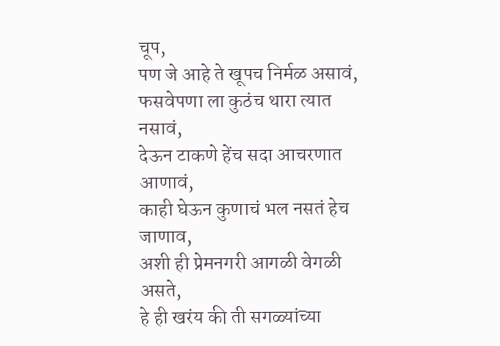चूप,
पण जे आहे ते खूपच निर्मळ असावं,
फसवेपणा ला कुठंच थारा त्यात नसावं,
देऊन टाकणे हेंच सदा आचरणात आणावं,
काही घेऊन कुणाचं भल नसतं हेच जाणाव,
अशी ही प्रेमनगरी आगळी वेगळी असते,
हे ही खरंय की ती सगळ्यांच्या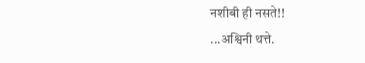नशीबी ही नसते!!
...अश्विनी थत्ते.